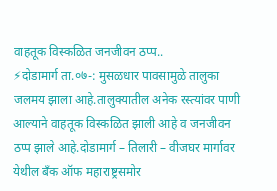वाहतूक विस्कळित जनजीवन ठप्प..
⚡दोडामार्ग ता.०७-: मुसळधार पावसामुळे तालुका जलमय झाला आहे.तालुक्यातील अनेक रस्त्यांवर पाणी आल्याने वाहतूक विस्कळित झाली आहे व जनजीवन ठप्प झाले आहे.दोडामार्ग – तिलारी – वीजघर मार्गावर येथील बँक ऑफ महाराष्ट्रसमोर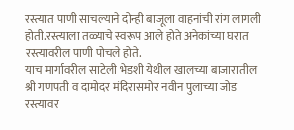रस्त्यात पाणी साचल्याने दोन्ही बाजूला वाहनांची रांग लागली होती.रस्त्याला तळ्याचे स्वरूप आले होते अनेकांच्या घरात रस्त्यावरील पाणी पोचले होते.
याच मार्गावरील साटेली भेडशी येथील खालच्या बाजारातील श्री गणपती व दामोदर मंदिरासमोर नवीन पुलाच्या जोड रस्त्यावर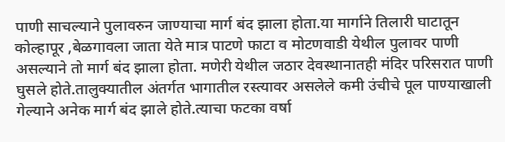पाणी साचल्याने पुलावरुन जाण्याचा मार्ग बंद झाला होता.या मार्गाने तिलारी घाटातून कोल्हापूर ,बेळगावला जाता येते मात्र पाटणे फाटा व मोटणवाडी येथील पुलावर पाणी असल्याने तो मार्ग बंद झाला होता. मणेरी येथील जठार देवस्थानातही मंदिर परिसरात पाणी घुसले होते.तालुक्यातील अंतर्गत भागातील रस्त्यावर असलेले कमी उंचीचे पूल पाण्याखाली गेल्याने अनेक मार्ग बंद झाले होते.त्याचा फटका वर्षा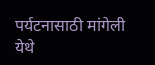पर्यटनासाठी मांगेली येथे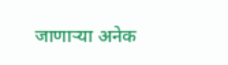जाणाऱ्या अनेक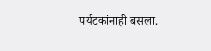पर्यटकांनाही बसला.